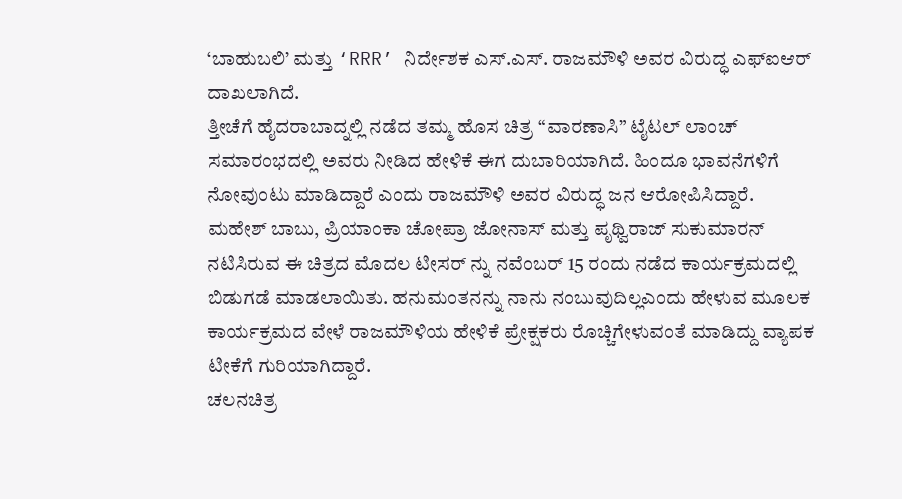‘ಬಾಹುಬಲಿ’ ಮತ್ತು ‘RRR’ ನಿರ್ದೇಶಕ ಎಸ್.ಎಸ್. ರಾಜಮೌಳಿ ಅವರ ವಿರುದ್ಧ ಎಫ್ಐಆರ್ ದಾಖಲಾಗಿದೆ.
ತ್ತೀಚೆಗೆ ಹೈದರಾಬಾದ್ನಲ್ಲಿ ನಡೆದ ತಮ್ಮ ಹೊಸ ಚಿತ್ರ “ವಾರಣಾಸಿ” ಟೈಟಲ್ ಲಾಂಚ್ ಸಮಾರಂಭದಲ್ಲಿ ಅವರು ನೀಡಿದ ಹೇಳಿಕೆ ಈಗ ದುಬಾರಿಯಾಗಿದೆ. ಹಿಂದೂ ಭಾವನೆಗಳಿಗೆ ನೋವುಂಟು ಮಾಡಿದ್ದಾರೆ ಎಂದು ರಾಜಮೌಳಿ ಅವರ ವಿರುದ್ಧ ಜನ ಆರೋಪಿಸಿದ್ದಾರೆ.
ಮಹೇಶ್ ಬಾಬು, ಪ್ರಿಯಾಂಕಾ ಚೋಪ್ರಾ ಜೋನಾಸ್ ಮತ್ತು ಪೃಥ್ವಿರಾಜ್ ಸುಕುಮಾರನ್ ನಟಿಸಿರುವ ಈ ಚಿತ್ರದ ಮೊದಲ ಟೀಸರ್ ನ್ನು ನವೆಂಬರ್ 15 ರಂದು ನಡೆದ ಕಾರ್ಯಕ್ರಮದಲ್ಲಿ ಬಿಡುಗಡೆ ಮಾಡಲಾಯಿತು. ಹನುಮಂತನನ್ನು ನಾನು ನಂಬುವುದಿಲ್ಲಎಂದು ಹೇಳುವ ಮೂಲಕ ಕಾರ್ಯಕ್ರಮದ ವೇಳೆ ರಾಜಮೌಳಿಯ ಹೇಳಿಕೆ ಪ್ರೇಕ್ಷಕರು ರೊಚ್ಚಿಗೇಳುವಂತೆ ಮಾಡಿದ್ದು ವ್ಯಾಪಕ ಟೀಕೆಗೆ ಗುರಿಯಾಗಿದ್ದಾರೆ.
ಚಲನಚಿತ್ರ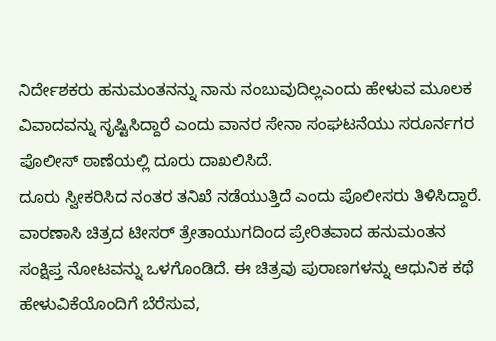ನಿರ್ದೇಶಕರು ಹನುಮಂತನನ್ನು ನಾನು ನಂಬುವುದಿಲ್ಲಎಂದು ಹೇಳುವ ಮೂಲಕ ವಿವಾದವನ್ನು ಸೃಷ್ಟಿಸಿದ್ದಾರೆ ಎಂದು ವಾನರ ಸೇನಾ ಸಂಘಟನೆಯು ಸರೂರ್ನಗರ ಪೊಲೀಸ್ ಠಾಣೆಯಲ್ಲಿ ದೂರು ದಾಖಲಿಸಿದೆ.
ದೂರು ಸ್ವೀಕರಿಸಿದ ನಂತರ ತನಿಖೆ ನಡೆಯುತ್ತಿದೆ ಎಂದು ಪೊಲೀಸರು ತಿಳಿಸಿದ್ದಾರೆ.
ವಾರಣಾಸಿ ಚಿತ್ರದ ಟೀಸರ್ ತ್ರೇತಾಯುಗದಿಂದ ಪ್ರೇರಿತವಾದ ಹನುಮಂತನ ಸಂಕ್ಷಿಪ್ತ ನೋಟವನ್ನು ಒಳಗೊಂಡಿದೆ. ಈ ಚಿತ್ರವು ಪುರಾಣಗಳನ್ನು ಆಧುನಿಕ ಕಥೆ ಹೇಳುವಿಕೆಯೊಂದಿಗೆ ಬೆರೆಸುವ,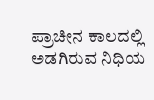ಪ್ರಾಚೀನ ಕಾಲದಲ್ಲಿ ಅಡಗಿರುವ ನಿಧಿಯ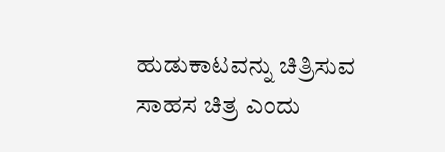ಹುಡುಕಾಟವನ್ನು ಚಿತ್ರಿಸುವ ಸಾಹಸ ಚಿತ್ರ ಎಂದು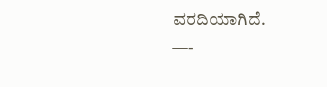ವರದಿಯಾಗಿದೆ.
—-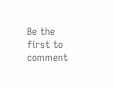Be the first to comment